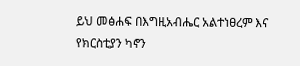ይህ መፅሐፍ በእግዚአብሔር አልተነፀረም እና የክርስቲያን ካኖን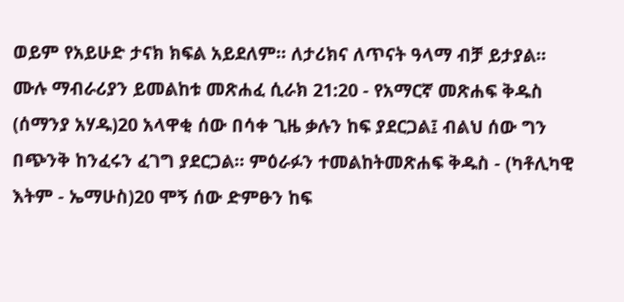ወይም የአይሁድ ታናክ ክፍል አይደለም። ለታሪክና ለጥናት ዓላማ ብቻ ይታያል። ሙሉ ማብራሪያን ይመልከቱ መጽሐፈ ሲራክ 21:20 - የአማርኛ መጽሐፍ ቅዱስ (ሰማንያ አሃዱ)20 አላዋቂ ሰው በሳቀ ጊዜ ቃሉን ከፍ ያደርጋል፤ ብልህ ሰው ግን በጭንቅ ከንፈሩን ፈገግ ያደርጋል። ምዕራፉን ተመልከትመጽሐፍ ቅዱስ - (ካቶሊካዊ እትም - ኤማሁስ)20 ሞኝ ሰው ድምፁን ከፍ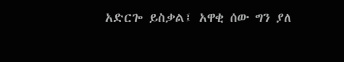አድርጐ ይስቃል፤ አዋቂ ሰው ግን ያለ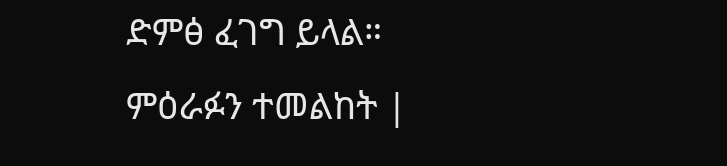ድምፅ ፈገግ ይላል። ምዕራፉን ተመልከት |